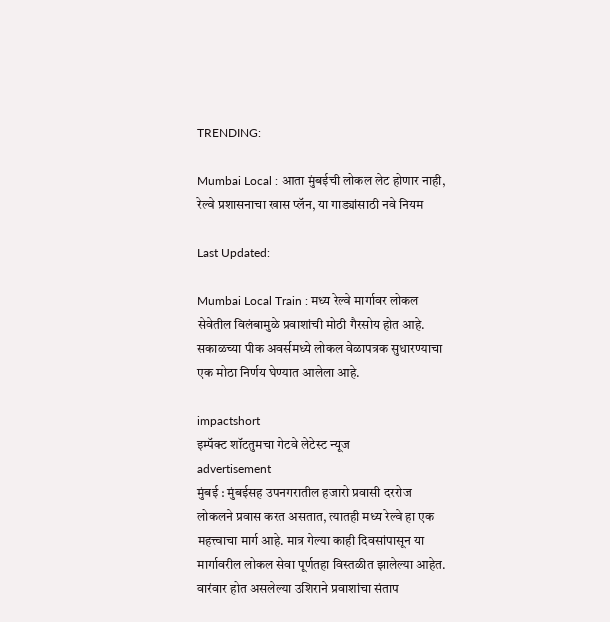TRENDING:

Mumbai Local : आता मुंबईची लोकल लेट होणार नाही, रेल्वे प्रशासनाचा खास प्लॅन, या गाड्यांसाठी नवे नियम

Last Updated:

Mumbai Local Train : मध्य रेल्वे मार्गावर लोकल सेवेतील विलंबामुळे प्रवाशांची मोठी गैरसोय होत आहे. सकाळच्या पीक अवर्समध्ये लोकल वेळापत्रक सुधारण्याचा एक मोठा निर्णय घेण्यात आलेला आहे.

impactshort
इम्पॅक्ट शॉटतुमचा गेटवे लेटेस्ट न्यूज
advertisement
मुंबई : मुंबईसह उपनगरातील हजारो प्रवासी दररोज लोकलने प्रवास करत असतात, त्यातही मध्य रेल्वे हा एक महत्त्वाचा मार्ग आहे. मात्र गेल्या काही दिवसांपासून या मार्गावरील लोकल सेवा पूर्णतहा विस्तळीत झालेल्या आहेत. वारंवार होत असलेल्या उशिराने प्रवाशांचा संताप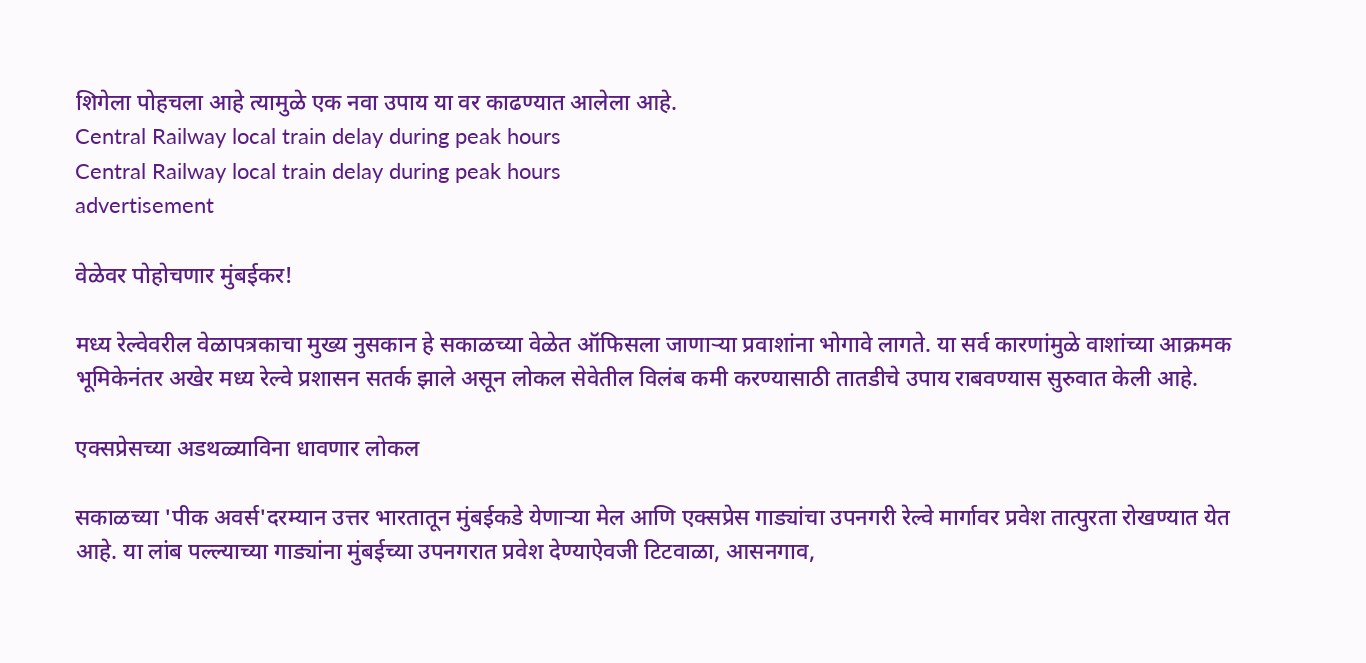शिगेला पोहचला आहे त्यामुळे एक नवा उपाय या वर काढण्यात आलेला आहे.
Central Railway local train delay during peak hours
Central Railway local train delay during peak hours
advertisement

वेळेवर पोहोचणार मुंबईकर!

मध्य रेल्वेवरील वेळापत्रकाचा मुख्य नुसकान हे सकाळच्या वेळेत ऑफिसला जाणाऱ्या प्रवाशांना भोगावे लागते. या सर्व कारणांमुळे वाशांच्या आक्रमक भूमिकेनंतर अखेर मध्य रेल्वे प्रशासन सतर्क झाले असून लोकल सेवेतील विलंब कमी करण्यासाठी तातडीचे उपाय राबवण्यास सुरुवात केली आहे.

एक्सप्रेसच्या अडथळ्याविना धावणार लोकल

सकाळच्या 'पीक अवर्स'दरम्यान उत्तर भारतातून मुंबईकडे येणाऱ्या मेल आणि एक्सप्रेस गाड्यांचा उपनगरी रेल्वे मार्गावर प्रवेश तात्पुरता रोखण्यात येत आहे. या लांब पल्ल्याच्या गाड्यांना मुंबईच्या उपनगरात प्रवेश देण्याऐवजी टिटवाळा, आसनगाव,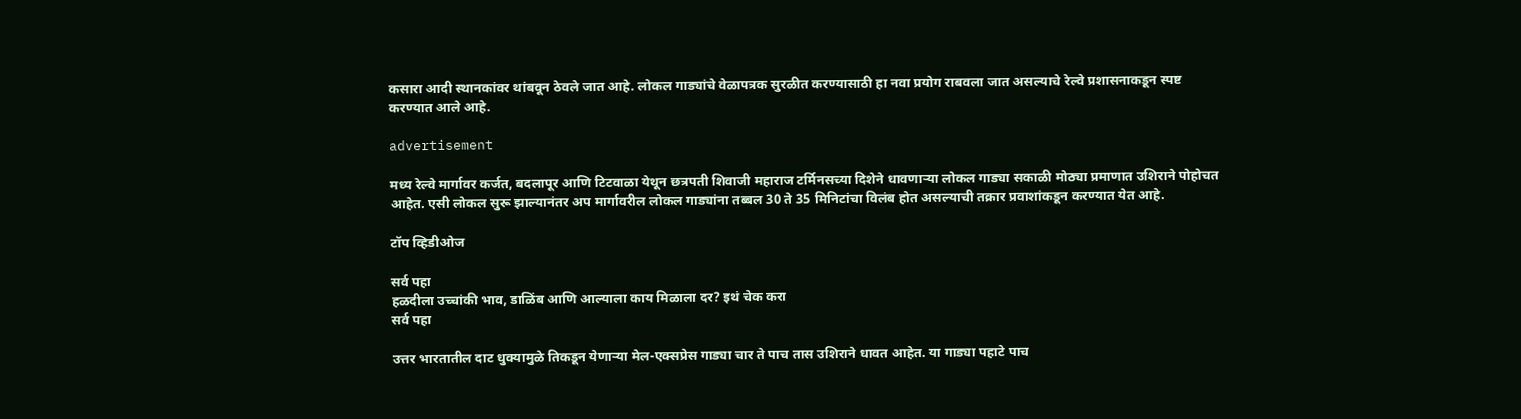कसारा आदी स्थानकांवर थांबवून ठेवले जात आहे. लोकल गाड्यांचे वेळापत्रक सुरळीत करण्यासाठी हा नवा प्रयोग राबवला जात असल्याचे रेल्वे प्रशासनाकडून स्पष्ट करण्यात आले आहे.

advertisement

मध्य रेल्वे मार्गावर कर्जत, बदलापूर आणि टिटवाळा येथून छत्रपती शिवाजी महाराज टर्मिनसच्या दिशेने धावणाऱ्या लोकल गाड्या सकाळी मोठ्या प्रमाणात उशिराने पोहोचत आहेत. एसी लोकल सुरू झाल्यानंतर अप मार्गावरील लोकल गाड्यांना तब्बल 30 ते 35 मिनिटांचा विलंब होत असल्याची तक्रार प्रवाशांकडून करण्यात येत आहे.

टॉप व्हिडीओज

सर्व पहा
हळदीला उच्चांकी भाव, डाळिंब आणि आल्याला काय मिळाला दर? इथं चेक करा
सर्व पहा

उत्तर भारतातील दाट धुक्यामुळे तिकडून येणाऱ्या मेल-एक्सप्रेस गाड्या चार ते पाच तास उशिराने धावत आहेत. या गाड्या पहाटे पाच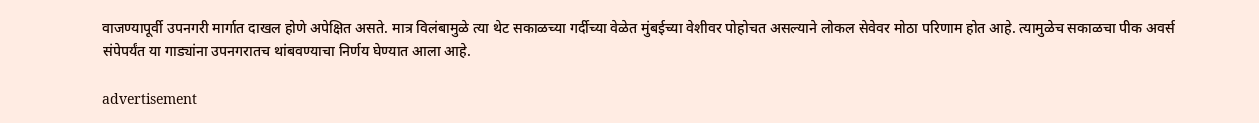वाजण्यापूर्वी उपनगरी मार्गात दाखल होणे अपेक्षित असते. मात्र विलंबामुळे त्या थेट सकाळच्या गर्दीच्या वेळेत मुंबईच्या वेशीवर पोहोचत असल्याने लोकल सेवेवर मोठा परिणाम होत आहे. त्यामुळेच सकाळचा पीक अवर्स संपेपर्यंत या गाड्यांना उपनगरातच थांबवण्याचा निर्णय घेण्यात आला आहे.

advertisement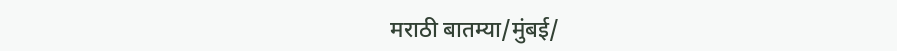मराठी बातम्या/मुंबई/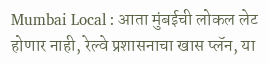Mumbai Local : आता मुंबईची लोकल लेट होणार नाही, रेल्वे प्रशासनाचा खास प्लॅन, या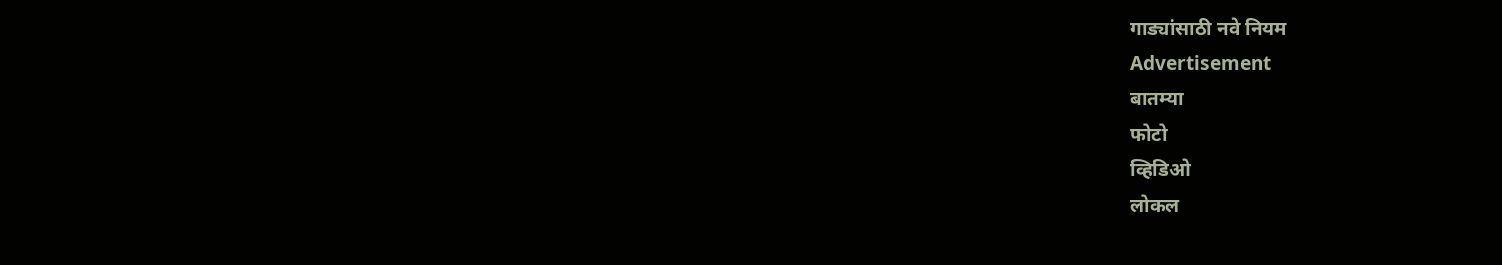गाड्यांसाठी नवे नियम
Advertisement
बातम्या
फोटो
व्हिडिओ
लोकल